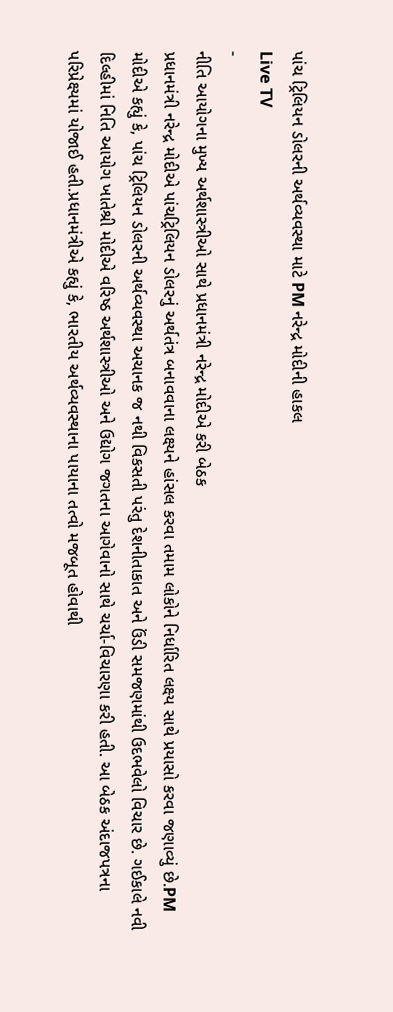પાંચ ટ્રિલિયન ડોલરની અર્થવ્યવસ્થા માટે PM નરેન્દ્ર મોદીની હાકલ
Live TV
-
નીતિ આયોગના મુખ્ય અર્થશાસ્ત્રીઓ સાથે પ્રધાનમંત્રી નરેન્દ્ર મોદીએ કરી બેઠક
પ્રધાનમંત્રી નરેન્દ્ર મોદીએ પાંચટ્રિલિયન ડોલરનું અર્થતંત્ર બનાવવાના લક્ષ્યને હાંસલ કરવા તમામ લોકોને નિર્ધારિત લક્ષ્ય સાથે પ્રયાસો કરવા જણાવ્યું છે.PM મોદીએ કહ્યું કે, પાંચ ટ્રિલિયન ડોલરની અર્થવ્યવસ્થા અચાનક જ નથી વિકસતી પરંતુ દેશનીતાકાત અને ઉંડી સમજણમાંથી ઉદભવેલો વિચાર છે. ગઈકાલે નવી દિલ્હીમાં નિતિ આયોગ ખાતેશ્રી મોદીએ વરિષ્ઠ અર્થશાસ્ત્રીઓ અને ઉદ્યોગ જગતના આગેવાનો સાથે ચર્ચા-વિચારણા કરી હતી. આ બેઠક અંદાજપત્રના પરિપ્રેક્ષ્યમાં યોજાઈ હતી.પ્રધાનમંત્રીએ કહ્યું કે, ભારતીય અર્થવ્યવસ્થાના પાયાના તત્વો મજબૂત હોવાથી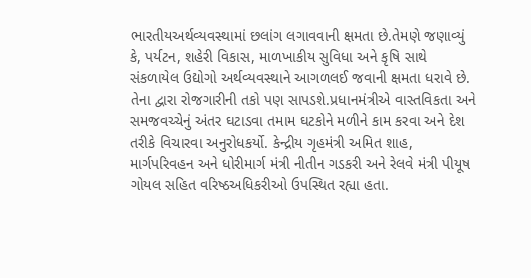ભારતીયઅર્થવ્યવસ્થામાં છલાંગ લગાવવાની ક્ષમતા છે.તેમણે જણાવ્યું કે, પર્યટન, શહેરી વિકાસ, માળખાકીય સુવિધા અને કૃષિ સાથે સંકળાયેલ ઉદ્યોગો અર્થવ્યવસ્થાને આગળલઈ જવાની ક્ષમતા ધરાવે છે. તેના દ્વારા રોજગારીની તકો પણ સાપડશે.પ્રધાનમંત્રીએ વાસ્તવિકતા અને સમજવચ્ચેનું અંતર ઘટાડવા તમામ ઘટકોને મળીને કામ કરવા અને દેશ તરીકે વિચારવા અનુરોધકર્યો. કેન્દ્રીય ગૃહમંત્રી અમિત શાહ, માર્ગપરિવહન અને ધોરીમાર્ગ મંત્રી નીતીન ગડકરી અને રેલવે મંત્રી પીયૂષ ગોયલ સહિત વરિષ્ઠઅધિકરીઓ ઉપસ્થિત રહ્યા હતા.